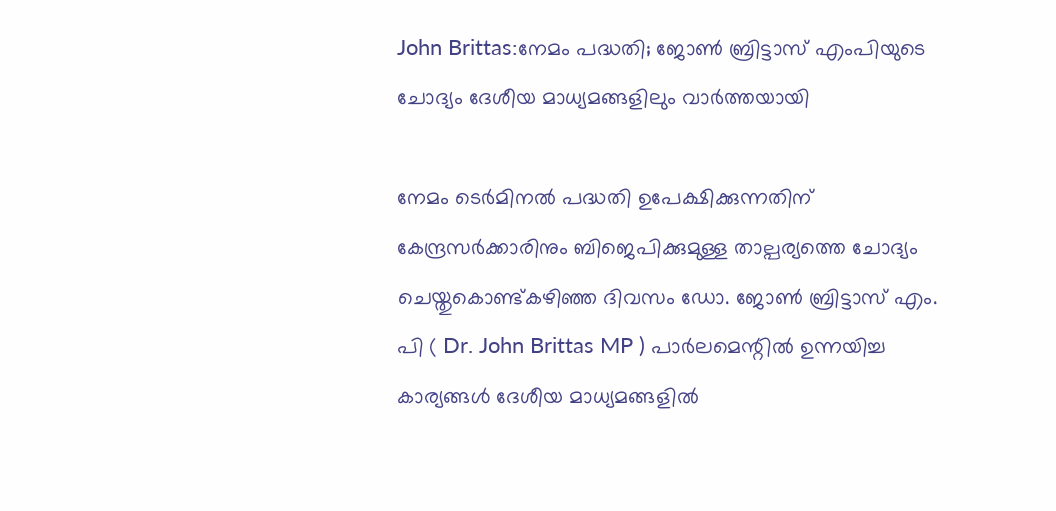John Brittas:നേമം പദ്ധതി; ജോൺ ബ്രിട്ടാസ് എംപിയുടെ ചോദ്യം ദേശീയ മാധ്യമങ്ങളിലും വാർത്തയായി

നേമം ടെര്‍മിനല്‍ പദ്ധതി ഉപേക്ഷിക്കുന്നതിന് കേന്ദ്രസര്‍ക്കാരിനും ബിജെപിക്കുമുള്ള താല്പര്യത്തെ ചോദ്യം ചെയ്തുകൊണ്ട്കഴിഞ്ഞ ദിവസം ഡോ. ജോണ്‍ ബ്രിട്ടാസ് എം. പി ( Dr. John Brittas MP ) പാർലമെന്റിൽ ഉന്നയിച്ച കാര്യങ്ങൾ ദേശീയ മാധ്യമങ്ങളിൽ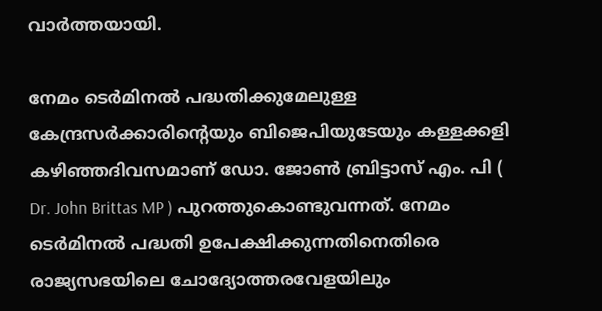വാർത്തയായി.

നേമം ടെര്‍മിനല്‍ പദ്ധതിക്കുമേലുള്ള കേന്ദ്രസര്‍ക്കാരിന്റെയും ബിജെപിയുടേയും കള്ളക്കളി കഴിഞ്ഞദിവസമാണ് ഡോ. ജോണ്‍ ബ്രിട്ടാസ് എം. പി ( Dr. John Brittas MP ) പുറത്തുകൊണ്ടുവന്നത്. നേമം ടെര്‍മിനല്‍ പദ്ധതി ഉപേക്ഷിക്കുന്നതിനെതിരെ രാജ്യസഭയിലെ ചോദ്യോത്തരവേളയിലും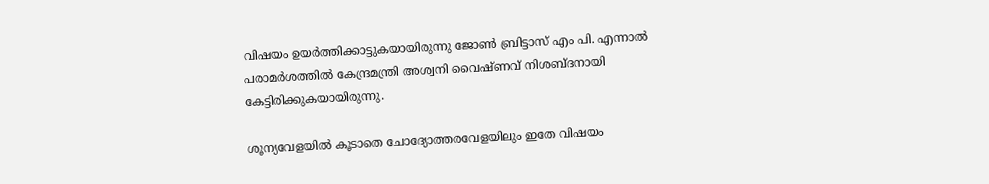വിഷയം ഉയര്‍ത്തിക്കാട്ടുകയായിരുന്നു ജോണ്‍ ബ്രിട്ടാസ് എം പി. എന്നാല്‍ പരാമര്‍ശത്തില്‍ കേന്ദ്രമന്ത്രി അശ്വനി വൈഷ്ണവ് നിശബ്ദനായി കേട്ടിരിക്കുകയായിരുന്നു.

ശൂന്യവേളയില്‍ കൂടാതെ ചോദ്യോത്തരവേളയിലും ഇതേ വിഷയം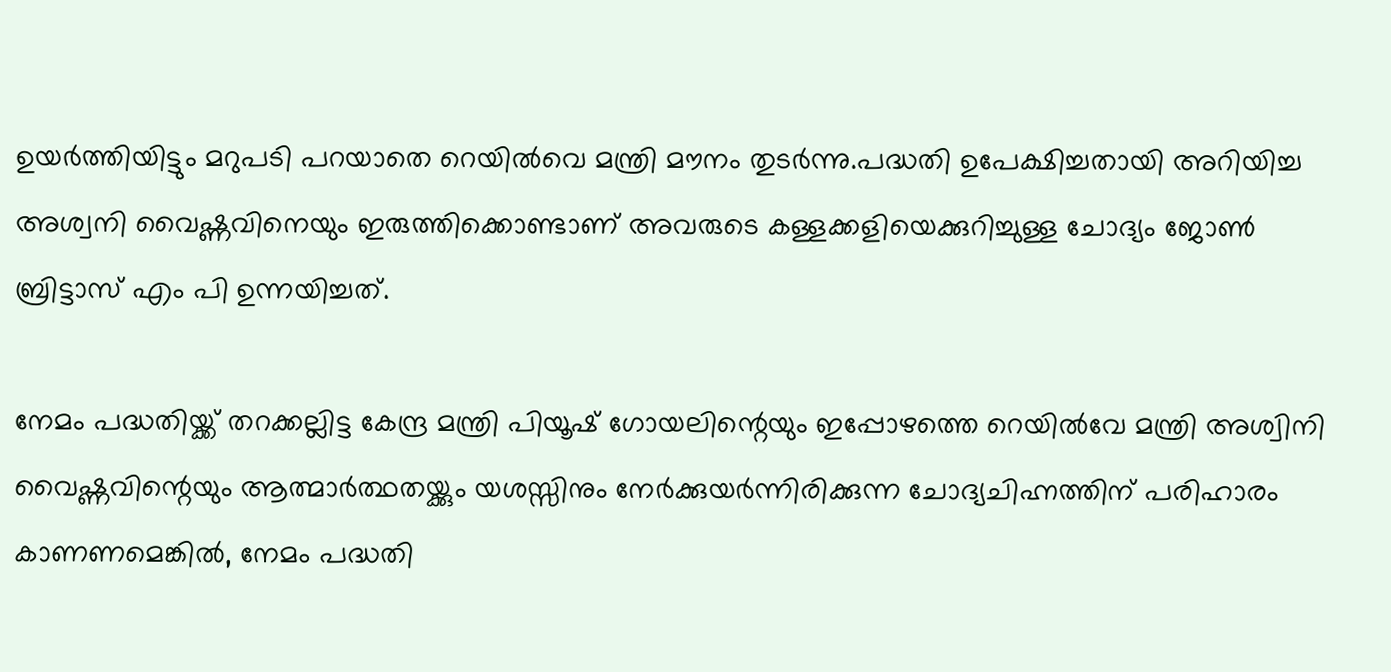ഉയർത്തിയിട്ടും മറുപടി പറയാതെ റെയിൽവെ മന്ത്രി മൗനം തുടർന്നു.പദ്ധതി ഉപേക്ഷിച്ചതായി അറിയിച്ച അശ്വനി വൈഷ്ണവിനെയും ഇരുത്തിക്കൊണ്ടാണ് അവരുടെ കള്ളക്കളിയെക്കുറിച്ചുള്ള ചോദ്യം ജോണ്‍ ബ്രിട്ടാസ് എം പി ഉന്നയിച്ചത്.

നേമം പദ്ധതിയ്ക്ക് തറക്കല്ലിട്ട കേന്ദ്ര മന്ത്രി പിയൂഷ് ഗോയലിന്റെയും ഇപ്പോഴത്തെ റെയില്‍വേ മന്ത്രി അശ്വിനി വൈഷ്ണവിന്റെയും ആത്മാര്‍ത്ഥതയ്ക്കും യശസ്സിനും നേര്‍ക്കുയര്‍ന്നിരിക്കുന്ന ചോദ്യചിഹ്നത്തിന് പരിഹാരം കാണണമെങ്കില്‍, നേമം പദ്ധതി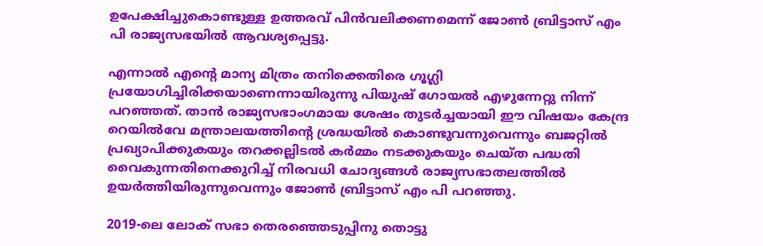ഉപേക്ഷിച്ചുകൊണ്ടുള്ള ഉത്തരവ് പിന്‍വലിക്കണമെന്ന് ജോണ്‍ ബ്രിട്ടാസ് എം പി രാജ്യസഭയില്‍ ആവശ്യപ്പെട്ടു.

എന്നാല്‍ എന്റെ മാന്യ മിത്രം തനിക്കെതിരെ ഗൂഗ്ലി പ്രയോഗിച്ചിരിക്കയാണെന്നായിരുന്നു പിയുഷ് ഗോയൽ എഴുന്നേറ്റു നിന്ന് പറഞ്ഞത്. താന്‍ രാജ്യസഭാംഗമായ ശേഷം തുടര്‍ച്ചയായി ഈ വിഷയം കേന്ദ്ര റെയില്‍വേ മന്ത്രാലയത്തിന്റെ ശ്രദ്ധയില്‍ കൊണ്ടുവന്നുവെന്നും ബജറ്റില്‍ പ്രഖ്യാപിക്കുകയും തറക്കല്ലിടല്‍ കര്‍മ്മം നടക്കുകയും ചെയ്ത പദ്ധതി വൈകുന്നതിനെക്കുറിച്ച് നിരവധി ചോദ്യങ്ങള്‍ രാജ്യസഭാതലത്തില്‍ ഉയര്‍ത്തിയിരുന്നുവെന്നും ജോണ്‍ ബ്രിട്ടാസ് എം പി പറഞ്ഞു.

2019-ലെ ലോക് സഭാ തെരഞ്ഞെടുപ്പിനു തൊട്ടു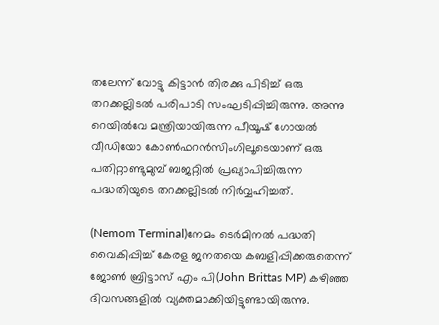തലേന്ന് വോട്ടു കിട്ടാന്‍ തിരക്കു പിടിച്ച് ഒരു തറക്കല്ലിടല്‍ പരിപാടി സംഘടിപ്പിച്ചിരുന്നു. അന്നു റെയില്‍വേ മന്ത്രിയായിരുന്ന പീയൂഷ് ഗോയല്‍ വീഡിയോ കോണ്‍ഫറന്‍സിംഗിലൂടെയാണ് ഒരു പതിറ്റാണ്ടുമുമ്പ് ബജറ്റില്‍ പ്രഖ്യാപിച്ചിരുന്ന പദ്ധതിയുടെ തറക്കല്ലിടല്‍ നിര്‍വ്വഹിച്ചത്.

(Nemom Terminal)നേമം ടെര്‍മിനല്‍ പദ്ധതി വൈകിപ്പിച്ച് കേരള ജനതയെ കബളിപ്പിക്കരുതെന്ന് ജോണ്‍ ബ്രിട്ടാസ് എം പി(John Brittas MP) ക‍ഴിഞ്ഞ ദിവസങ്ങളില്‍ വ്യക്തമാക്കിയിട്ടുണ്ടായിരുന്നു.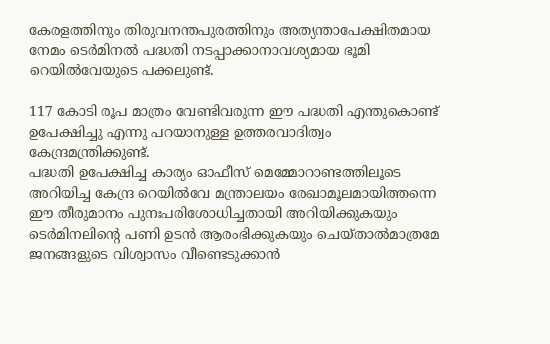കേരളത്തിനും തിരുവനന്തപുരത്തിനും അത്യന്താപേക്ഷിതമായ നേമം ടെര്‍മിനല്‍ പദ്ധതി നടപ്പാക്കാനാവശ്യമായ ഭൂമി റെയില്‍വേയുടെ പക്കലുണ്ട്.

117 കോടി രൂപ മാത്രം വേണ്ടിവരുന്ന ഈ പദ്ധതി എന്തുകൊണ്ട് ഉപേക്ഷിച്ചു എന്നു പറയാനുള്ള ഉത്തരവാദിത്വം കേന്ദ്രമന്ത്രിക്കുണ്ട്.
പദ്ധതി ഉപേക്ഷിച്ച കാര്യം ഓഫീസ് മെമ്മോറാണ്ടത്തിലൂടെ അറിയിച്ച കേന്ദ്ര റെയില്‍വേ മന്ത്രാലയം രേഖാമൂലമായിത്തന്നെ ഈ തീരുമാനം പുനഃപരിശോധിച്ചതായി അറിയിക്കുകയും ടെര്‍മിനലിന്റെ പണി ഉടന്‍ ആരംഭിക്കുകയും ചെയ്താല്‍മാത്രമേ ജനങ്ങളുടെ വിശ്വാസം വീണ്ടെടുക്കാന്‍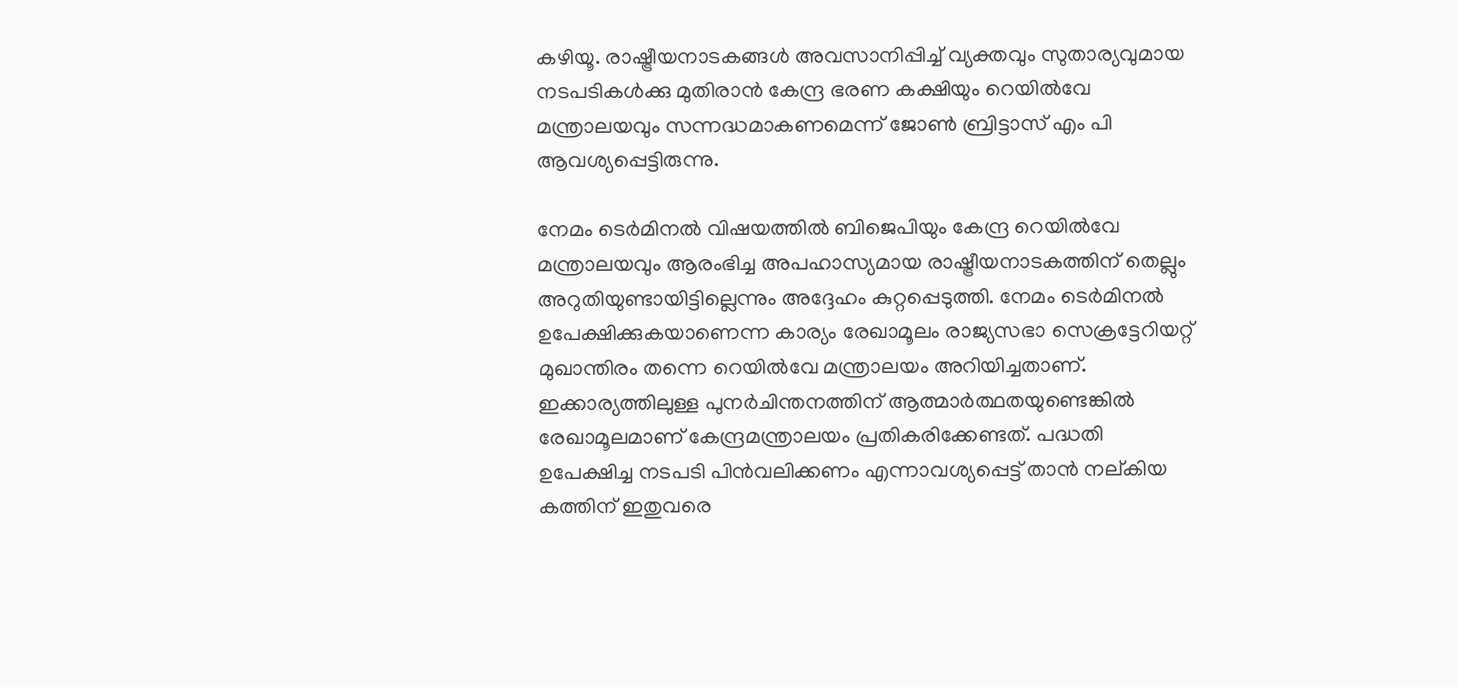കഴിയൂ. രാഷ്ട്രീയനാടകങ്ങള്‍ അവസാനിപ്പിച്ച് വ്യക്തവും സുതാര്യവുമായ നടപടികള്‍ക്കു മുതിരാന്‍ കേന്ദ്ര ഭരണ കക്ഷിയും റെയില്‍വേ മന്ത്രാലയവും സന്നദ്ധമാകണമെന്ന് ജോണ്‍ ബ്രിട്ടാസ് എം പി ആവശ്യപ്പെട്ടിരുന്നു.

നേമം ടെര്‍മിനല്‍ വിഷയത്തില്‍ ബിജെപിയും കേന്ദ്ര റെയില്‍വേ മന്ത്രാലയവും ആരംഭിച്ച അപഹാസ്യമായ രാഷ്ട്രീയനാടകത്തിന് തെല്ലും അറുതിയുണ്ടായിട്ടില്ലെന്നും അദ്ദേഹം കുറ്റപ്പെടുത്തി. നേമം ടെര്‍മിനല്‍ ഉപേക്ഷിക്കുകയാണെന്ന കാര്യം രേഖാമൂലം രാജ്യസഭാ സെക്രട്ടേറിയറ്റ് മുഖാന്തിരം തന്നെ റെയില്‍വേ മന്ത്രാലയം അറിയിച്ചതാണ്. ഇക്കാര്യത്തിലുള്ള പുനര്‍ചിന്തനത്തിന് ആത്മാര്‍ത്ഥതയുണ്ടെങ്കില്‍ രേഖാമൂലമാണ് കേന്ദ്രമന്ത്രാലയം പ്രതികരിക്കേണ്ടത്. പദ്ധതി ഉപേക്ഷിച്ച നടപടി പിന്‍വലിക്കണം എന്നാവശ്യപ്പെട്ട് താന്‍ നല്കിയ കത്തിന് ഇതുവരെ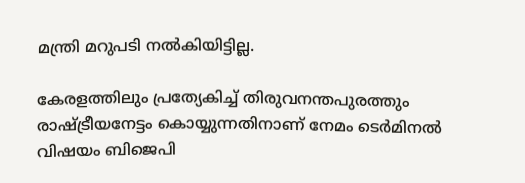മന്ത്രി മറുപടി നല്‍കിയിട്ടില്ല.

കേരളത്തിലും പ്രത്യേകിച്ച് തിരുവനന്തപുരത്തും രാഷ്ട്രീയനേട്ടം കൊയ്യുന്നതിനാണ് നേമം ടെര്‍മിനല്‍ വിഷയം ബിജെപി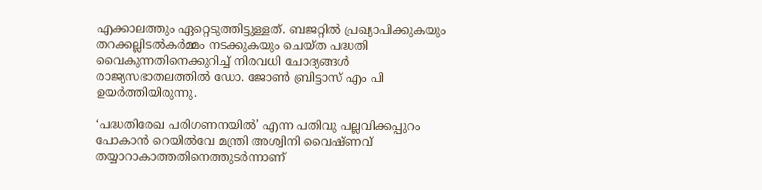എക്കാലത്തും ഏറ്റെടുത്തിട്ടുള്ളത്. ബജറ്റില്‍ പ്രഖ്യാപിക്കുകയും തറക്കല്ലിടല്‍കര്‍മ്മം നടക്കുകയും ചെയ്ത പദ്ധതി വൈകുന്നതിനെക്കുറിച്ച് നിരവധി ചോദ്യങ്ങള്‍ രാജ്യസഭാതലത്തില്‍ ഡോ. ജോണ്‍ ബ്രിട്ടാസ് എം പി ഉയര്‍ത്തിയിരുന്നു.

‘പദ്ധതിരേഖ പരിഗണനയില്‍’ എന്ന പതിവു പല്ലവിക്കപ്പുറം പോകാന്‍ റെയില്‍വേ മന്ത്രി അശ്വിനി വൈഷ്ണവ് തയ്യാറാകാത്തതിനെത്തുടര്‍ന്നാണ്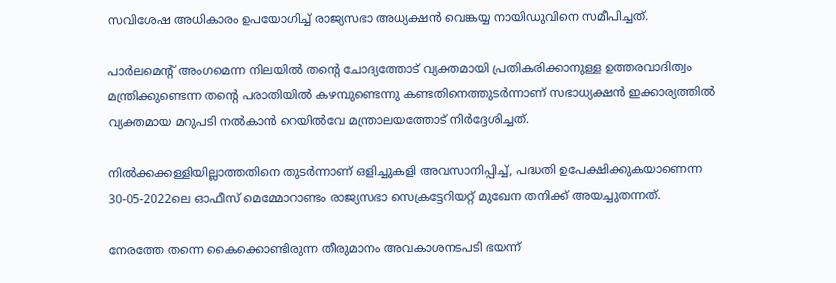സവിശേഷ അധികാരം ഉപയോഗിച്ച് രാജ്യസഭാ അധ്യക്ഷന്‍ വെങ്കയ്യ നായിഡുവിനെ സമീപിച്ചത്.

പാര്‍ലമെന്റ് അംഗമെന്ന നിലയില്‍ തന്റെ ചോദ്യത്തോട് വ്യക്തമായി പ്രതികരിക്കാനുള്ള ഉത്തരവാദിത്വം മന്ത്രിക്കുണ്ടെന്ന തന്റെ പരാതിയില്‍ കഴമ്പുണ്ടെന്നു കണ്ടതിനെത്തുടര്‍ന്നാണ് സഭാധ്യക്ഷന്‍ ഇക്കാര്യത്തില്‍ വ്യക്തമായ മറുപടി നല്‍കാന്‍ റെയില്‍വേ മന്ത്രാലയത്തോട് നിര്‍ദ്ദേശിച്ചത്.

നില്‍ക്കക്കള്ളിയില്ലാത്തതിനെ തുടര്‍ന്നാണ് ഒളിച്ചുകളി അവസാനിപ്പിച്ച്, പദ്ധതി ഉപേക്ഷിക്കുകയാണെന്ന 30-05-2022ലെ ഓഫീസ് മെമ്മോറാണ്ടം രാജ്യസഭാ സെക്രട്ടേറിയറ്റ് മുഖേന തനിക്ക് അയച്ചുതന്നത്.

നേരത്തേ തന്നെ കൈക്കൊണ്ടിരുന്ന തീരുമാനം അവകാശനടപടി ഭയന്ന്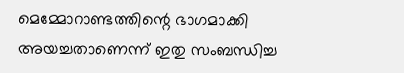മെമ്മോറാണ്ടത്തിന്റെ ഭാഗമാക്കി അയച്ചതാണെന്ന് ഇതു സംബന്ധിച്ച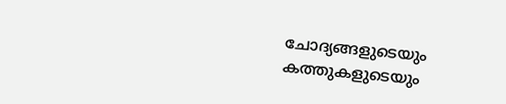ചോദ്യങ്ങളുടെയും കത്തുകളുടെയും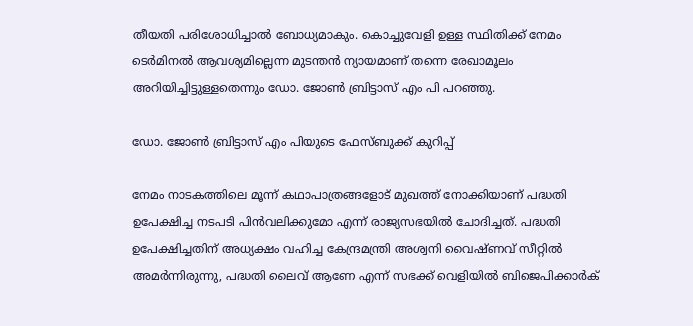തീയതി പരിശോധിച്ചാല്‍ ബോധ്യമാകും. കൊച്ചുവേളി ഉള്ള സ്ഥിതിക്ക് നേമം ടെര്‍മിനല്‍ ആവശ്യമില്ലെന്ന മുടന്തന്‍ ന്യായമാണ് തന്നെ രേഖാമൂലം അറിയിച്ചിട്ടുള്ളതെന്നും ഡോ. ജോണ്‍ ബ്രിട്ടാസ് എം പി പറഞ്ഞു.

ഡോ. ജോണ്‍ ബ്രിട്ടാസ് എം പിയുടെ ഫേസ്ബുക്ക് കുറിപ്പ്

നേമം നാടകത്തിലെ മൂന്ന് കഥാപാത്രങ്ങളോട് മുഖത്ത് നോക്കിയാണ് പദ്ധതി ഉപേക്ഷിച്ച നടപടി പിൻവലിക്കുമോ എന്ന് രാജ്യസഭയിൽ ചോദിച്ചത്. പദ്ധതി ഉപേക്ഷിച്ചതിന് അധ്യക്ഷം വഹിച്ച കേന്ദ്രമന്ത്രി അശ്വനി വൈഷ്ണവ് സീറ്റിൽ അമർന്നിരുന്നു, പദ്ധതി ലൈവ് ആണേ എന്ന് സഭക്ക് വെളിയിൽ ബിജെപിക്കാർക്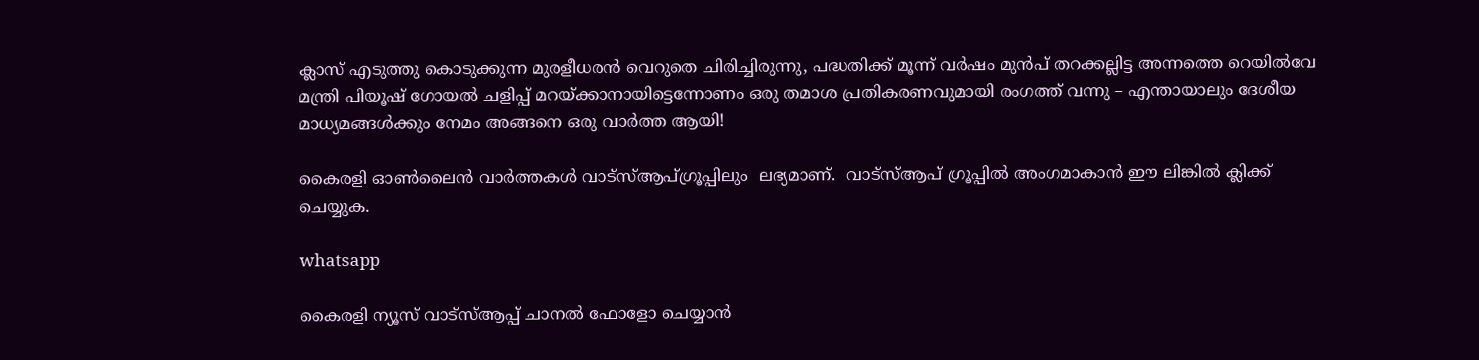ക്ലാസ് എടുത്തു കൊടുക്കുന്ന മുരളീധരൻ വെറുതെ ചിരിച്ചിരുന്നു, പദ്ധതിക്ക് മൂന്ന് വർഷം മുൻപ് തറക്കല്ലിട്ട അന്നത്തെ റെയിൽവേ മന്ത്രി പിയൂഷ് ഗോയൽ ചളിപ്പ്‌ മറയ്ക്കാനായിട്ടെന്നോണം ഒരു തമാശ പ്രതികരണവുമായി രംഗത്ത് വന്നു – എന്തായാലും ദേശീയ മാധ്യമങ്ങൾക്കും നേമം അങ്ങനെ ഒരു വാർത്ത ആയി!

കൈരളി ഓണ്‍ലൈന്‍ വാര്‍ത്തകള്‍ വാട്‌സ്ആപ്ഗ്രൂപ്പിലും  ലഭ്യമാണ്.  വാട്‌സ്ആപ് ഗ്രൂപ്പില്‍ അംഗമാകാന്‍ ഈ ലിങ്കില്‍ ക്ലിക്ക് ചെയ്യുക.

whatsapp

കൈരളി ന്യൂസ് വാട്‌സ്ആപ്പ് ചാനല്‍ ഫോളോ ചെയ്യാന്‍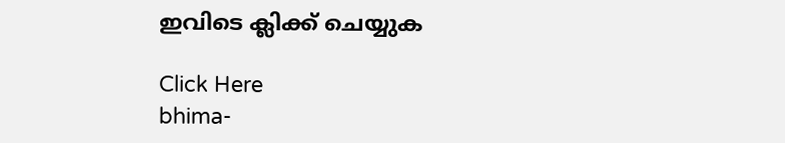ഇവിടെ ക്ലിക്ക് ചെയ്യുക

Click Here
bhima-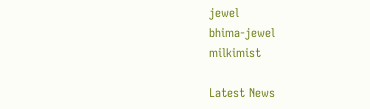jewel
bhima-jewel
milkimist

Latest News